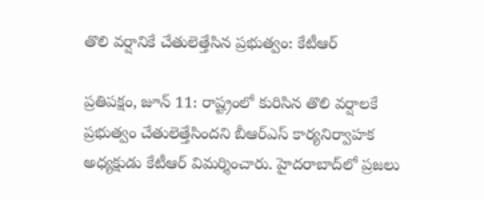తొలి వర్షానికే చేతులెత్తేసిన ప్రభుత్వం: కేటీఆర్

ప్రతిపక్షం, జూన్ 11: రాష్ట్రంలో కురిసిన తొలి వర్షాలకే ప్రభుత్వం చేతులెత్తేసిందని బీఆర్ఎస్ కార్యనిర్వాహక అధ్యక్షుడు కేటీఆర్ విమర్శించారు. హైదరాబాద్‌లో ప్రజలు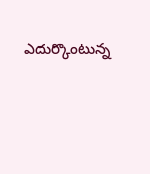ఎదుర్కొంటున్న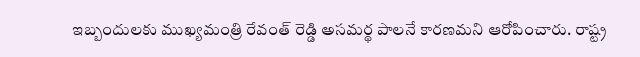ఇబ్బందులకు ముఖ్యమంత్రి రేవంత్ రెడ్డి అసమర్థ పాలనే కారణమని ఆరోపించారు. రాష్ట్ర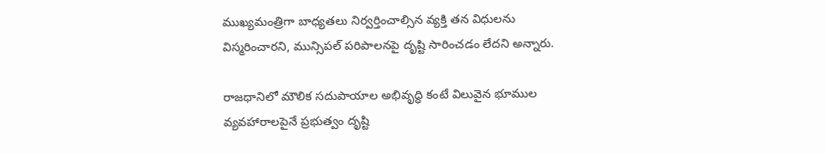ముఖ్యమంత్రిగా బాధ్యతలు నిర్వర్తించాల్సిన వ్యక్తి తన విధులను విస్మరించారని, మున్సిపల్ పరిపాలనపై దృష్టి సారించడం లేదని అన్నారు.

రాజధానిలో మౌలిక సదుపాయాల అభివృద్ధి కంటే విలువైన భూముల వ్యవహారాలపైనే ప్రభుత్వం దృష్టి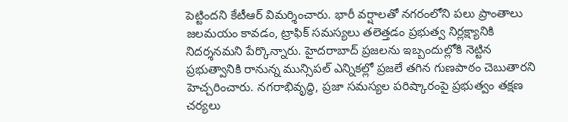పెట్టిందని కేటీఆర్ విమర్శించారు. భారీ వర్షాలతో నగరంలోని పలు ప్రాంతాలు జలమయం కావడం, ట్రాఫిక్ సమస్యలు తలెత్తడం ప్రభుత్వ నిర్లక్ష్యానికి నిదర్శనమని పేర్కొన్నారు. హైదరాబాద్ ప్రజలను ఇబ్బందుల్లోకి నెట్టిన ప్రభుత్వానికి రానున్న మున్సిపల్ ఎన్నికల్లో ప్రజలే తగిన గుణపాఠం చెబుతారని హెచ్చరించారు. నగరాభివృద్ధి, ప్రజా సమస్యల పరిష్కారంపై ప్రభుత్వం తక్షణ చర్యలు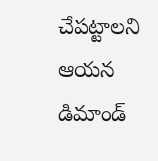చేపట్టాలని ఆయన డిమాండ్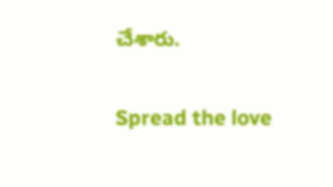చేశారు.

Spread the love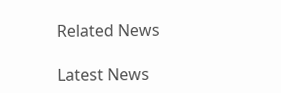Related News

Latest News